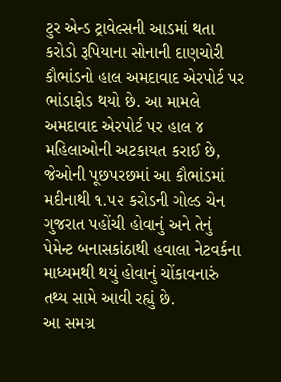ટુર એન્ડ ટ્રાવેલ્સની આડમાં થતા કરોડો રૂપિયાના સોનાની દાણચોરી કૌભાંડનો હાલ અમદાવાદ એરપોર્ટ પર ભાંડાફોડ થયો છે. આ મામલે અમદાવાદ એરપોર્ટ પર હાલ ૪ મહિલાઓની અટકાયત કરાઈ છે, જેઓની પૂછપરછમાં આ કૌભાંડમાં મદીનાથી ૧.૫૨ કરોડની ગોલ્ડ ચેન ગુજરાત પહોંચી હોવાનું અને તેનું પેમેન્ટ બનાસકાંઠાથી હવાલા નેટવર્કના માધ્યમથી થયું હોવાનું ચોંકાવનારું તથ્ય સામે આવી રહ્યું છે.
આ સમગ્ર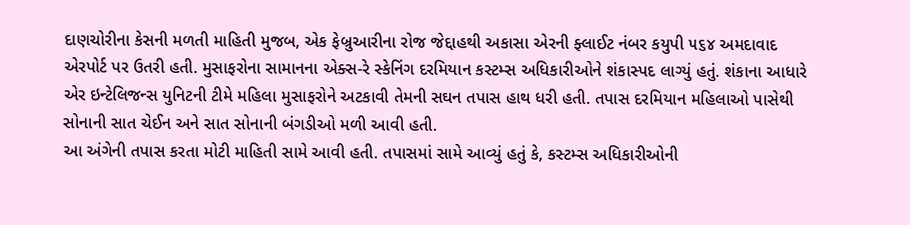દાણચોરીના કેસની મળતી માહિતી મુજબ, એક ફેબ્રુઆરીના રોજ જેદ્દાહથી અકાસા એરની ફ્લાઈટ નંબર કયુપી ૫૬૪ અમદાવાદ એરપોર્ટ પર ઉતરી હતી. મુસાફરોના સામાનના એક્સ-રે સ્કેનિંગ દરમિયાન કસ્ટમ્સ અધિકારીઓને શંકાસ્પદ લાગ્યું હતું. શંકાના આધારે એર ઇન્ટેલિજન્સ યુનિટની ટીમે મહિલા મુસાફરોને અટકાવી તેમની સઘન તપાસ હાથ ધરી હતી. તપાસ દરમિયાન મહિલાઓ પાસેથી સોનાની સાત ચેઈન અને સાત સોનાની બંગડીઓ મળી આવી હતી.
આ અંગેની તપાસ કરતા મોટી માહિતી સામે આવી હતી. તપાસમાં સામે આવ્યું હતું કે, કસ્ટમ્સ અધિકારીઓની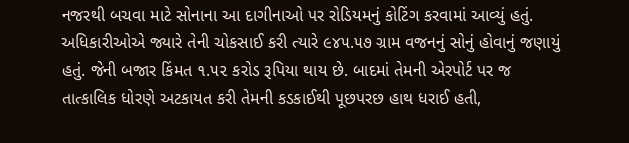નજરથી બચવા માટે સોનાના આ દાગીનાઓ પર રોડિયમનું કોટિંગ કરવામાં આવ્યું હતું. અધિકારીઓએ જ્યારે તેની ચોકસાઈ કરી ત્યારે ૯૪૫.૫૭ ગ્રામ વજનનું સોનું હોવાનું જણાયું હતું. જેની બજાર કિંમત ૧.૫૨ કરોડ રૂપિયા થાય છે. બાદમાં તેમની એરપોર્ટ પર જ તાત્કાલિક ધોરણે અટકાયત કરી તેમની કડકાઈથી પૂછપરછ હાથ ધરાઈ હતી,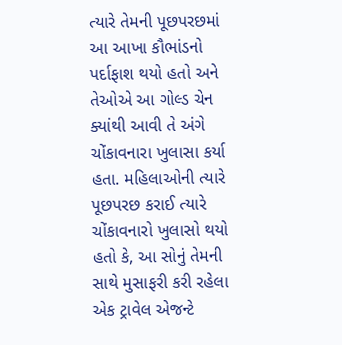ત્યારે તેમની પૂછપરછમાં આ આખા કૌભાંડનો પર્દાફાશ થયો હતો અને તેઓએ આ ગોલ્ડ ચેન ક્યાંથી આવી તે અંગે ચોંકાવનારા ખુલાસા કર્યા હતા. મહિલાઓની ત્યારે પૂછપરછ કરાઈ ત્યારે ચોંકાવનારો ખુલાસો થયો હતો કે, આ સોનું તેમની સાથે મુસાફરી કરી રહેલા એક ટ્રાવેલ એજન્ટે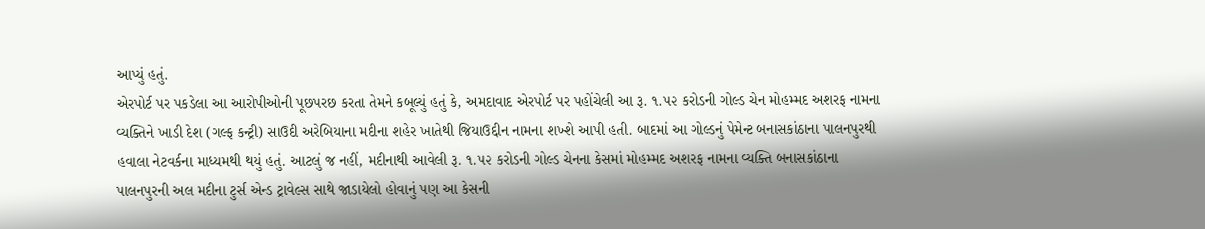આપ્યું હતું.
એરપોર્ટ પર પકડેલા આ આરોપીઓની પૂછપરછ કરતા તેમને કબૂલ્યું હતું કે, અમદાવાદ એરપોર્ટ પર પહોંચેલી આ રૂ. ૧.૫૨ કરોડની ગોલ્ડ ચેન મોહમ્મદ અશરફ નામના વ્યક્તિને ખાડી દેશ (ગલ્ફ કન્ટ્રી) સાઉદી અરેબિયાના મદીના શહેર ખાતેથી જિયાઉદ્દીન નામના શખ્શે આપી હતી. બાદમાં આ ગોલ્ડનું પેમેન્ટ બનાસકાંઠાના પાલનપુરથી હવાલા નેટવર્કના માધ્યમથી થયું હતું. આટલું જ નહીં, મદીનાથી આવેલી રૂ. ૧.૫૨ કરોડની ગોલ્ડ ચેનના કેસમાં મોહમ્મદ અશરફ નામના વ્યક્તિ બનાસકાંઠાના પાલનપુરની અલ મદીના ટુર્સ એન્ડ ટ્રાવેલ્સ સાથે જાડાયેલો હોવાનું પણ આ કેસની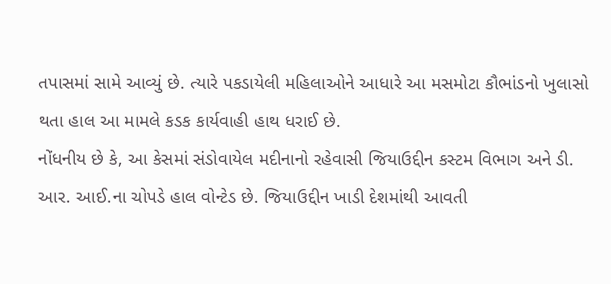તપાસમાં સામે આવ્યું છે. ત્યારે પકડાયેલી મહિલાઓને આધારે આ મસમોટા કૌભાંડનો ખુલાસો થતા હાલ આ મામલે કડક કાર્યવાહી હાથ ધરાઈ છે.
નોંધનીય છે કે, આ કેસમાં સંડોવાયેલ મદીનાનો રહેવાસી જિયાઉદ્દીન કસ્ટમ વિભાગ અને ડી. આર. આઈ.ના ચોપડે હાલ વોન્ટેડ છે. જિયાઉદ્દીન ખાડી દેશમાંથી આવતી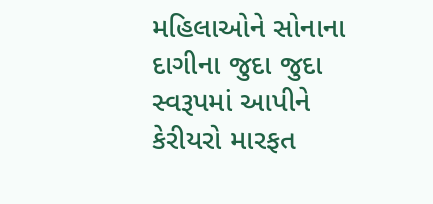મહિલાઓને સોનાના દાગીના જુદા જુદા સ્વરૂપમાં આપીને કેરીયરો મારફત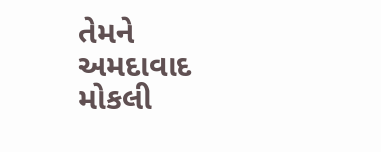તેમને અમદાવાદ મોકલી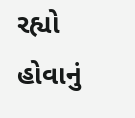રહ્યો હોવાનું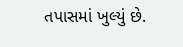તપાસમાં ખુલ્યું છે.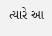ત્યારે આ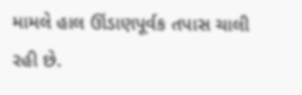મામલે હાલ ઊંડાણપૂર્વક તપાસ ચાલી રહી છે.